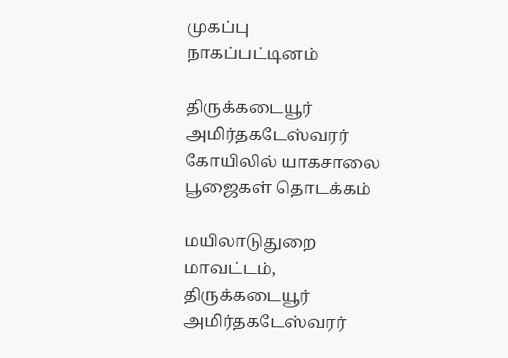முகப்பு
நாகப்பட்டினம்

திருக்கடையூர் அமிர்தகடேஸ்வரர் கோயிலில் யாகசாலை பூஜைகள் தொடக்கம்

மயிலாடுதுறை மாவட்டம், திருக்கடையூர் அமிர்தகடேஸ்வரர்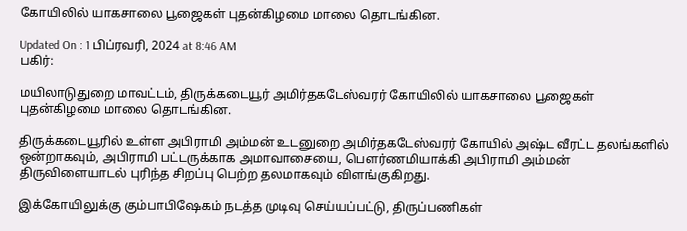கோயிலில் யாகசாலை பூஜைகள் புதன்கிழமை மாலை தொடங்கின.

Updated On : 1 பிப்ரவரி, 2024 at 8:46 AM
பகிர்:

மயிலாடுதுறை மாவட்டம், திருக்கடையூர் அமிர்தகடேஸ்வரர் கோயிலில் யாகசாலை பூஜைகள் புதன்கிழமை மாலை தொடங்கின.

திருக்கடையூரில் உள்ள அபிராமி அம்மன் உடனுறை அமிர்தகடேஸ்வரர் கோயில் அஷ்ட வீரட்ட தலங்களில் ஒன்றாகவும், அபிராமி பட்டருக்காக அமாவாசையை, பௌர்ணமியாக்கி அபிராமி அம்மன் திருவிளையாடல் புரிந்த சிறப்பு பெற்ற தலமாகவும் விளங்குகிறது.

இக்கோயிலுக்கு கும்பாபிஷேகம் நடத்த முடிவு செய்யப்பட்டு, திருப்பணிகள்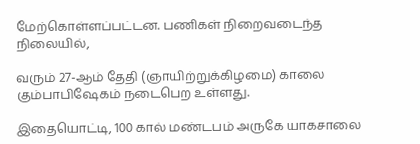மேற்கொள்ளப்பட்டன. பணிகள் நிறைவடைந்த நிலையில்,

வரும் 27-ஆம் தேதி (ஞாயிற்றுக்கிழமை) காலை கும்பாபிஷேகம் நடைபெற உள்ளது.

இதையொட்டி, 100 கால் மண்டபம் அருகே யாகசாலை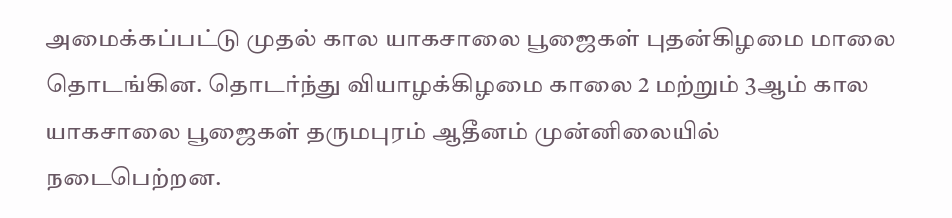அமைக்கப்பட்டு முதல் கால யாகசாலை பூஜைகள் புதன்கிழமை மாலை தொடங்கின. தொடர்ந்து வியாழக்கிழமை காலை 2 மற்றும் 3ஆம் கால யாகசாலை பூஜைகள் தருமபுரம் ஆதீனம் முன்னிலையில் நடைபெற்றன.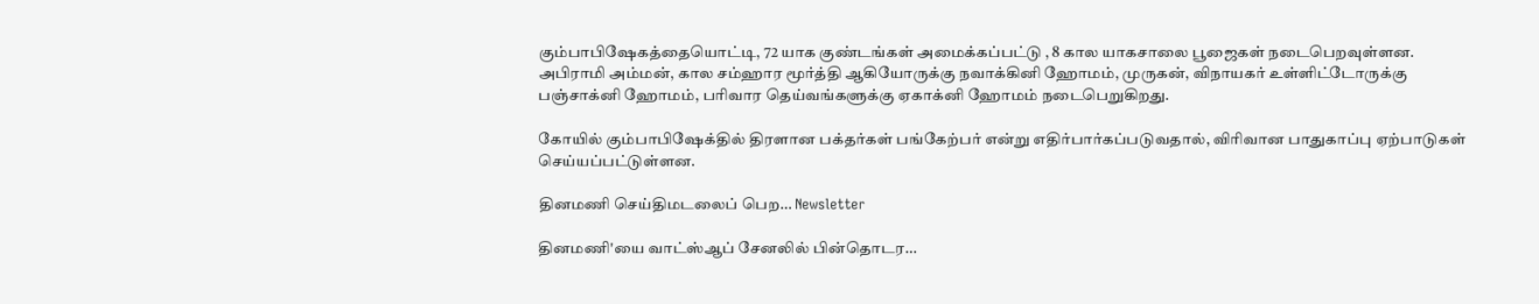கும்பாபிஷேகத்தையொட்டி, 72 யாக குண்டங்கள் அமைக்கப்பட்டு , 8 கால யாகசாலை பூஜைகள் நடைபெறவுள்ளன. அபிராமி அம்மன், கால சம்ஹார மூர்த்தி ஆகியோருக்கு நவாக்கினி ஹோமம், முருகன், விநாயகர் உள்ளிட்டோருக்கு பஞ்சாக்னி ஹோமம், பரிவார தெய்வங்களுக்கு ஏகாக்னி ஹோமம் நடைபெறுகிறது.

கோயில் கும்பாபிஷேக்தில் திரளான பக்தர்கள் பங்கேற்பர் என்று எதிர்பார்கப்படுவதால், விரிவான பாதுகாப்பு ஏற்பாடுகள் செய்யப்பட்டுள்ளன.

தினமணி செய்திமடலைப் பெற... Newsletter

தினமணி'யை வாட்ஸ்ஆப் சேனலில் பின்தொடர...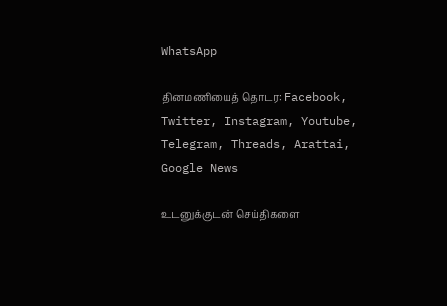WhatsApp

தினமணியைத் தொடர: Facebook, Twitter, Instagram, Youtube, Telegram, Threads, Arattai, Google News

உடனுக்குடன் செய்திகளை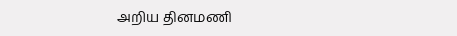அறிய தினமணி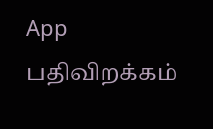App பதிவிறக்கம்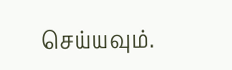செய்யவும்.